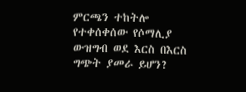ምርጫን ተከትሎ የተቀሰቀሰው የሶማሊያ ውዝግብ ወደ እርስ በእርስ ግጭት ያመራ ይሆን?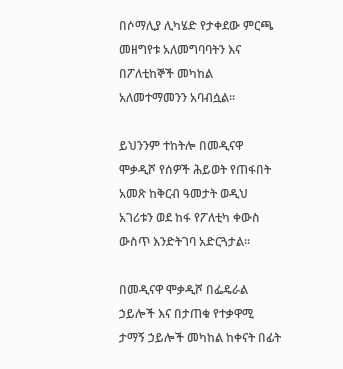በሶማሊያ ሊካሄድ የታቀደው ምርጫ መዘግየቱ አለመግባባትን እና በፖለቲከኞች መካከል አለመተማመንን አባብሷል።

ይህንንም ተከትሎ በመዲናዋ ሞቃዲሾ የሰዎች ሕይወት የጠፋበት አመጽ ከቅርብ ዓመታት ወዲህ አገሪቱን ወደ ከፋ የፖለቲካ ቀውስ ውስጥ እንድትገባ አድርጓታል።

በመዲናዋ ሞቃዲሾ በፌዴራል ኃይሎች እና በታጠቁ የተቃዋሚ ታማኝ ኃይሎች መካከል ከቀናት በፊት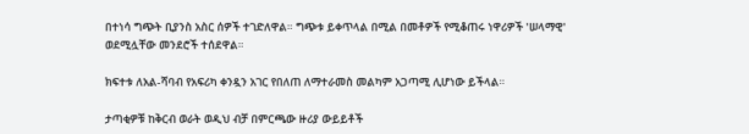በተነሳ ግጭት ቢያንስ አስር ሰዎች ተገድለዋል። ግጭቱ ይቀጥላል በሚል በመቶዎች የሚቆጠሩ ነዋሪዎች 'ሠላማዊ' ወደሚሏቸው መንደሮች ተሰደዋል።

ክፍተቱ ለአል-ሻባብ የአፍሪካ ቀንዷን አገር የበለጠ ለማተራመስ መልካም አጋጣሚ ሊሆነው ይችላል።

ታጣቂዎቹ ከቅርብ ወራት ወዲህ ብቻ በምርጫው ዙሪያ ውይይቶች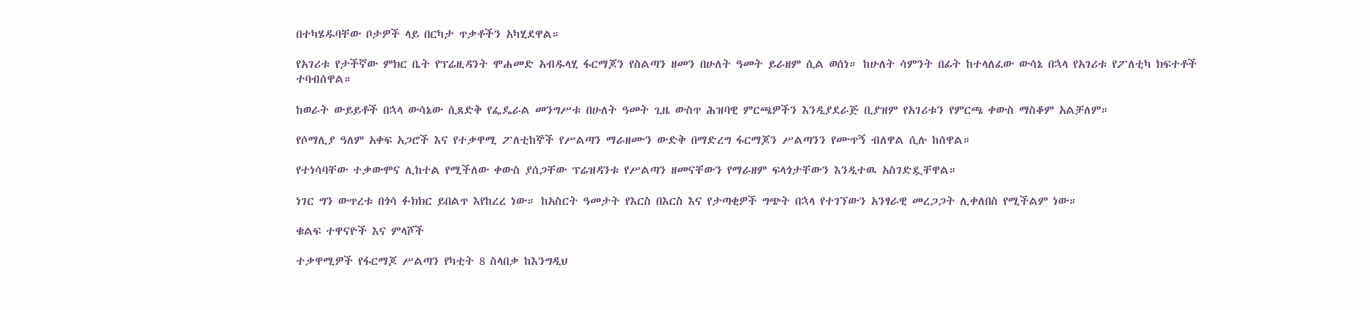በተካሄዱባቸው ቦታዎች ላይ በርካታ ጥቃቶችን አካሂደዋል።

የአገሪቱ የታችኛው ምክር ቤት የፕሬዚዳንት ሞሐመድ አብዱላሂ ፋርማጆን የስልጣን ዘመን በሁለት ዓመት ይራዘም ሲል ወሰነ። ከሁለት ሳምንት በፊት ከተላለፈው ውሳኔ በኋላ የአገሪቱ የፖለቲካ ክፍተቶች ተባብሰዋል።

ከወራት ውይይቶች በኋላ ውሳኔው ሲጸድቅ የፌዴራል መንግሥቱ በሁለት ዓመት ጊዜ ውስጥ ሕዝባዊ ምርጫዎችን እንዲያደራጅ ቢያዝም የአገሪቱን የምርጫ ቀውስ ማስቆም አልቻለም።

የሶማሊያ ዓለም አቀፍ አጋሮች እና የተቃዋሚ ፖለቲከኞች የሥልጣን ማራዘሙን ውድቅ በማድረግ ፋርማጆን ሥልጣንን የሙጥኝ ብለዋል ሲሉ ከሰዋል።

የተነሳባቸው ተቃውሞና ሊከተል የሚችለው ቀውስ ያሰጋቸው ፕሬዝዳንቱ የሥልጣን ዘመናቸውን የማራዘም ፍላጎታቸውን እንዲተዉ አስገድዷቸዋል።

ነገር ግን ውጥረቱ በጎሳ ፉክክር ይበልጥ እየከረረ ነው። ከአስርት ዓመታት የእርስ በእርስ እና የታጣቂዎች ግጭት በኋላ የተገኘውን አንፃራዊ መረጋጋት ሊቀለበስ የሚችልም ነው።

ቁልፍ ተዋናዮች እና ምላሾች

ተቃዋሚዎች የፋርማጆ ሥልጣን የካቲት 8 ስላበቃ ከእንግዲህ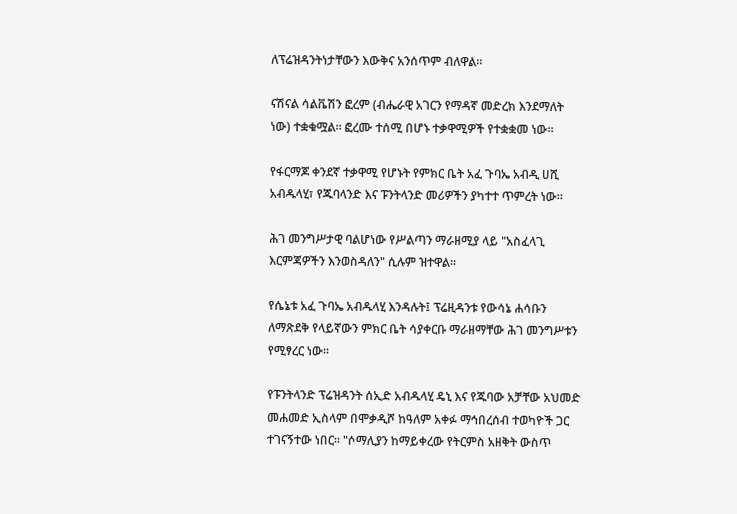ለፕሬዝዳንትነታቸውን እውቅና አንሰጥም ብለዋል።

ናሽናል ሳልቬሽን ፎረም (ብሔራዊ አገርን የማዳኛ መድረክ እንደማለት ነው) ተቋቁሟል። ፎረሙ ተሰሚ በሆኑ ተቃዋሚዎች የተቋቋመ ነው።

የፋርማጆ ቀንደኛ ተቃዋሚ የሆኑት የምክር ቤት አፈ ጉባኤ አብዲ ሀሺ አብዱላሂ፣ የጁባላንድ እና ፑንትላንድ መሪዎችን ያካተተ ጥምረት ነው።

ሕገ መንግሥታዊ ባልሆነው የሥልጣን ማራዘሚያ ላይ "አስፈላጊ እርምጃዎችን እንወስዳለን" ሲሉም ዝተዋል።

የሴኔቱ አፈ ጉባኤ አብዱላሂ እንዳሉት፤ ፕሬዚዳንቱ የውሳኔ ሐሳቡን ለማጽደቅ የላይኛውን ምክር ቤት ሳያቀርቡ ማራዘማቸው ሕገ መንግሥቱን የሚፃረር ነው።

የፑንትላንድ ፕሬዝዳንት ሰኢድ አብዱላሂ ዴኒ እና የጁባው አቻቸው አህመድ መሐመድ ኢስላም በሞቃዲሾ ከዓለም አቀፉ ማኅበረሰብ ተወካዮች ጋር ተገናኝተው ነበር። "ሶማሊያን ከማይቀረው የትርምስ አዘቅት ውስጥ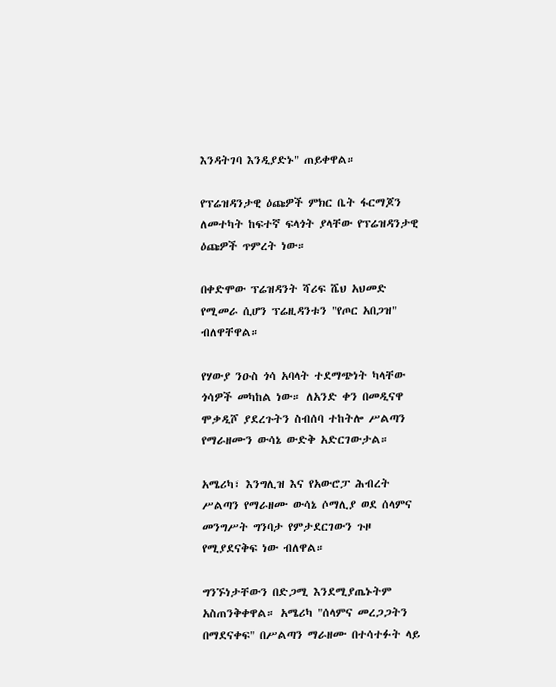እንዳትገባ እንዲያድኑ" ጠይቀዋል።

የፕሬዝዳንታዊ ዕጩዎች ምክር ቤት ፋርማጆን ለመተካት ከፍተኛ ፍላጎት ያላቸው የፕሬዝዳንታዊ ዕጩዎች ጥምረት ነው።

በቀድሞው ፕሬዝዳንት ሻሪፍ ሼህ አህመድ የሚመራ ሲሆን ፕሬዚዳንቱን "የጦር አበጋዝ" ብለዋቸዋል።

የሃውያ ንዑስ ጎሳ አባላት ተደማጭነት ካላቸው ጎሳዎች መካከል ነው። ለአንድ ቀን በመዲናዋ ሞቃዲሾ ያደረጉትን ስብሰባ ተከትሎ ሥልጣን የማራዘሙን ውሳኔ ውድቅ አድርገውታል።

አሜሪካ፣ እንግሊዝ እና የአውሮፓ ሕብረት ሥልጣን የማራዘሙ ውሳኔ ሶማሊያ ወደ ሰላምና መንግሥት ግንባታ የምታደርገውን ጉዞ የሚያደናቅፍ ነው ብለዋል።

ግንኙነታቸውን በድጋሚ እንደሚያጤኑትም አስጠንቅቀዋል። አሜሪካ "ሰላምና መረጋጋትን በማደናቀፍ" በሥልጣን ማራዘሙ በተሳተፉት ላይ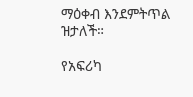ማዕቀብ እንደምትጥል ዝታለች።

የአፍሪካ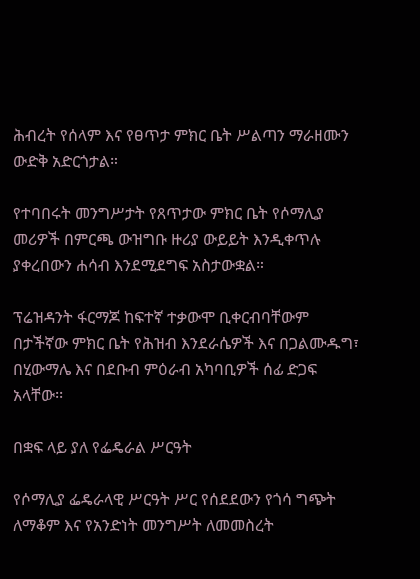ሕብረት የሰላም እና የፀጥታ ምክር ቤት ሥልጣን ማራዘሙን ውድቅ አድርጎታል።

የተባበሩት መንግሥታት የጸጥታው ምክር ቤት የሶማሊያ መሪዎች በምርጫ ውዝግቡ ዙሪያ ውይይት እንዲቀጥሉ ያቀረበውን ሐሳብ እንደሚደግፍ አስታውቋል።

ፕሬዝዳንት ፋርማጆ ከፍተኛ ተቃውሞ ቢቀርብባቸውም በታችኛው ምክር ቤት የሕዝብ እንደራሴዎች እና በጋልሙዱግ፣ በሂውማሌ እና በደቡብ ምዕራብ አካባቢዎች ሰፊ ድጋፍ አላቸው፡፡

በቋፍ ላይ ያለ የፌዴራል ሥርዓት

የሶማሊያ ፌዴራላዊ ሥርዓት ሥር የሰደደውን የጎሳ ግጭት ለማቆም እና የአንድነት መንግሥት ለመመስረት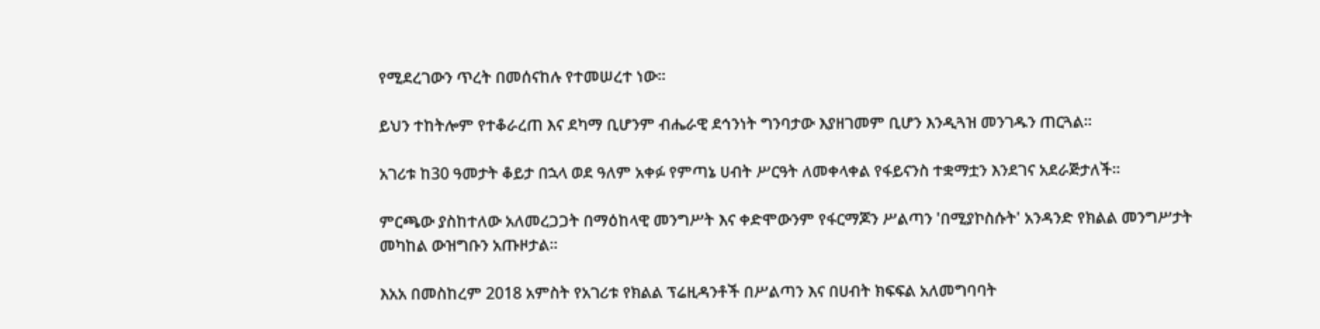የሚደረገውን ጥረት በመሰናከሉ የተመሠረተ ነው።

ይህን ተከትሎም የተቆራረጠ እና ደካማ ቢሆንም ብሔራዊ ደኅንነት ግንባታው እያዘገመም ቢሆን እንዲጓዝ መንገዱን ጠርጓል።

አገሪቱ ከ30 ዓመታት ቆይታ በኋላ ወደ ዓለም አቀፉ የምጣኔ ሀብት ሥርዓት ለመቀላቀል የፋይናንስ ተቋማቷን እንደገና አደራጅታለች።

ምርጫው ያስከተለው አለመረጋጋት በማዕከላዊ መንግሥት እና ቀድሞውንም የፋርማጆን ሥልጣን 'በሚያኮስሱት' አንዳንድ የክልል መንግሥታት መካከል ውዝግቡን አጡዞታል።

እአአ በመስከረም 2018 አምስት የአገሪቱ የክልል ፕሬዚዳንቶች በሥልጣን እና በሀብት ክፍፍል አለመግባባት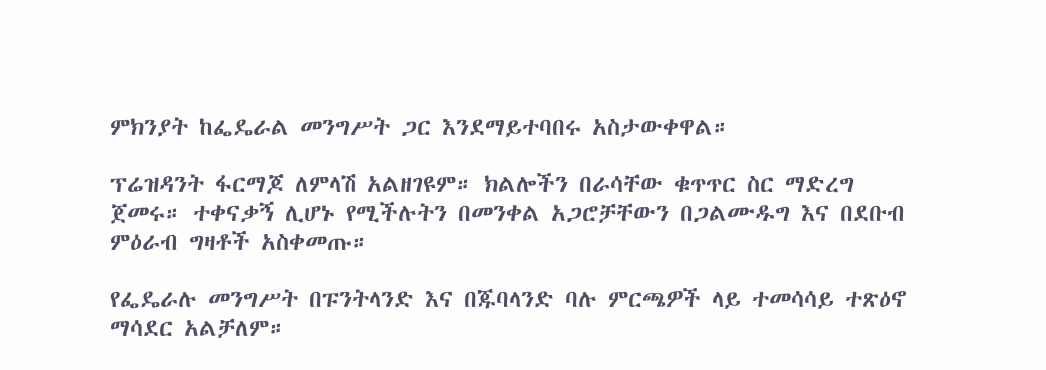ምክንያት ከፌዴራል መንግሥት ጋር እንደማይተባበሩ አስታውቀዋል።

ፕሬዝዳንት ፋርማጆ ለምላሽ አልዘገዩም። ክልሎችን በራሳቸው ቁጥጥር ስር ማድረግ ጀመሩ። ተቀናቃኝ ሊሆኑ የሚችሉትን በመንቀል አጋሮቻቸውን በጋልሙዱግ እና በደቡብ ምዕራብ ግዛቶች አስቀመጡ።

የፌዴራሉ መንግሥት በፑንትላንድ እና በጁባላንድ ባሉ ምርጫዎች ላይ ተመሳሳይ ተጽዕኖ ማሳደር አልቻለም።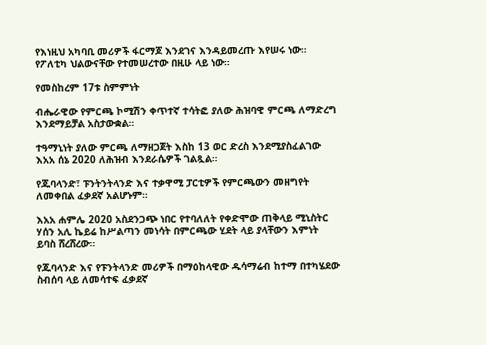የእነዚህ አካባቢ መሪዎች ፋርማጆ እንደገና እንዳይመረጡ እየሠሩ ነው። የፖለቲካ ህልውናቸው የተመሠረተው በዚሁ ላይ ነው።

የመስከረም 17ቱ ስምምነት

ብሔራዊው የምርጫ ኮሚሽን ቀጥተኛ ተሳትፎ ያለው ሕዝባዊ ምርጫ ለማድረግ እንደማይቻል አስታውቋል።

ተዓማኒነት ያለው ምርጫ ለማዘጋጀት እስከ 13 ወር ድረስ እንደሚያስፈልገው እአአ ሰኔ 2020 ለሕዝብ እንደራሴዎች ገልጿል።

የጁባላንድ፣ ፑንትንትላንድ እና ተቃዋሚ ፓርቲዎች የምርጫውን መዘግየት ለመቀበል ፈቃደኛ አልሆኑም።

እአአ ሐምሌ 2020 አስደንጋጭ ነበር የተባለለት የቀድሞው ጠቅላይ ሚኒስትር ሃሰን አሊ ኬይሬ ከሥልጣን መነሳት በምርጫው ሂደት ላይ ያላቸውን እምነት ይባስ ሸረሸረው።

የጁባላንድ እና የፑንትላንድ መሪዎች በማዕከላዊው ዱሳማሬብ ከተማ በተካሄደው ስብሰባ ላይ ለመሳተፍ ፈቃደኛ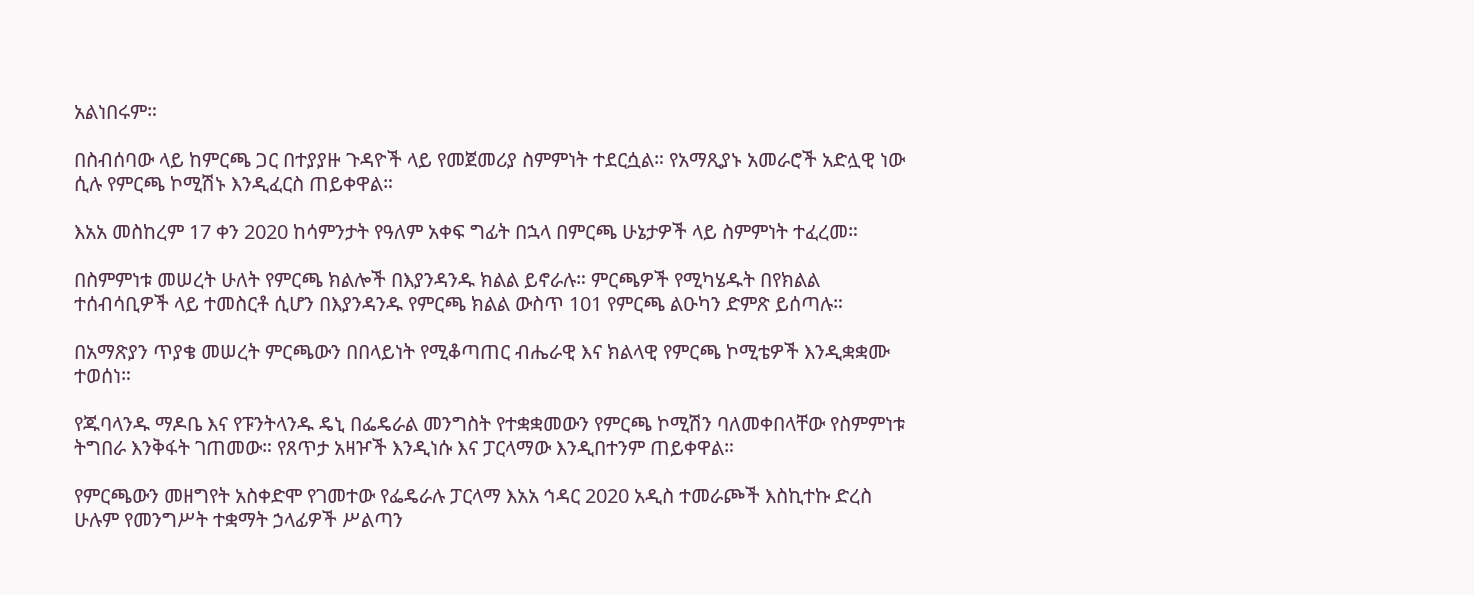አልነበሩም።

በስብሰባው ላይ ከምርጫ ጋር በተያያዙ ጉዳዮች ላይ የመጀመሪያ ስምምነት ተደርሷል። የአማጺያኑ አመራሮች አድሏዊ ነው ሲሉ የምርጫ ኮሚሽኑ እንዲፈርስ ጠይቀዋል።

እአአ መስከረም 17 ቀን 2020 ከሳምንታት የዓለም አቀፍ ግፊት በኋላ በምርጫ ሁኔታዎች ላይ ስምምነት ተፈረመ።

በስምምነቱ መሠረት ሁለት የምርጫ ክልሎች በእያንዳንዱ ክልል ይኖራሉ። ምርጫዎች የሚካሄዱት በየክልል ተሰብሳቢዎች ላይ ተመስርቶ ሲሆን በእያንዳንዱ የምርጫ ክልል ውስጥ 101 የምርጫ ልዑካን ድምጽ ይሰጣሉ።

በአማጽያን ጥያቄ መሠረት ምርጫውን በበላይነት የሚቆጣጠር ብሔራዊ እና ክልላዊ የምርጫ ኮሚቴዎች እንዲቋቋሙ ተወሰነ።

የጁባላንዱ ማዶቤ እና የፑንትላንዱ ዴኒ በፌዴራል መንግስት የተቋቋመውን የምርጫ ኮሚሽን ባለመቀበላቸው የስምምነቱ ትግበራ እንቅፋት ገጠመው። የጸጥታ አዛዦች እንዲነሱ እና ፓርላማው እንዲበተንም ጠይቀዋል።

የምርጫውን መዘግየት አስቀድሞ የገመተው የፌዴራሉ ፓርላማ እአአ ኅዳር 2020 አዲስ ተመራጮች እስኪተኩ ድረስ ሁሉም የመንግሥት ተቋማት ኃላፊዎች ሥልጣን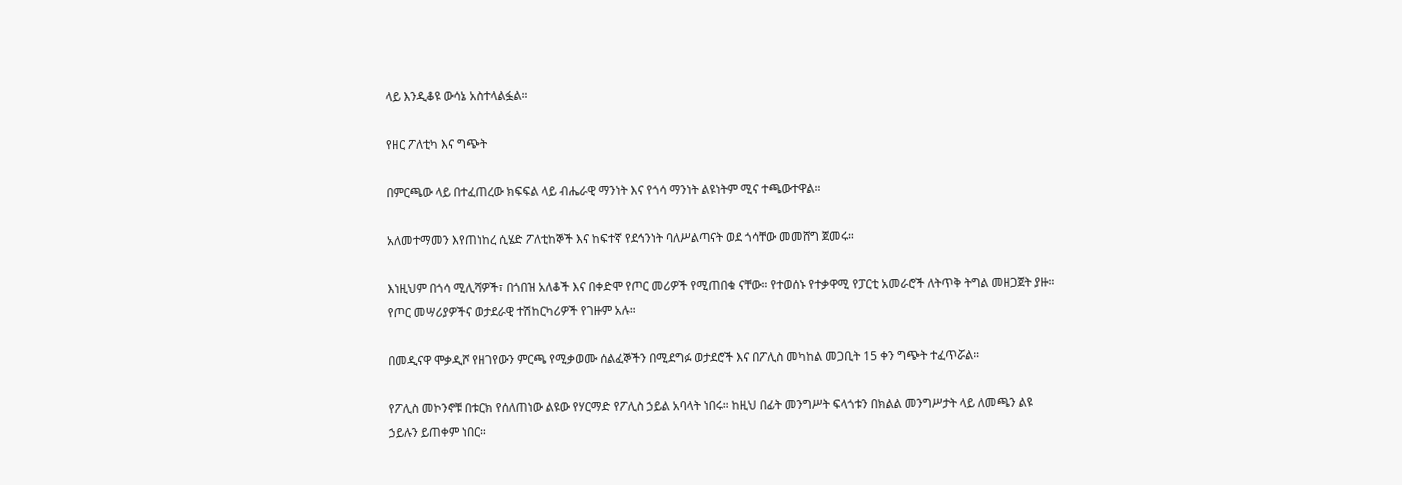ላይ እንዲቆዩ ውሳኔ አስተላልፏል።

የዘር ፖለቲካ እና ግጭት

በምርጫው ላይ በተፈጠረው ክፍፍል ላይ ብሔራዊ ማንነት እና የጎሳ ማንነት ልዩነትም ሚና ተጫውተዋል።

አለመተማመን እየጠነከረ ሲሄድ ፖለቲከኞች እና ከፍተኛ የደኅንነት ባለሥልጣናት ወደ ጎሳቸው መመሸግ ጀመሩ።

እነዚህም በጎሳ ሚሊሻዎች፣ በጎበዝ አለቆች እና በቀድሞ የጦር መሪዎች የሚጠበቁ ናቸው። የተወሰኑ የተቃዋሚ የፓርቲ አመራሮች ለትጥቅ ትግል መዘጋጀት ያዙ። የጦር መሣሪያዎችና ወታደራዊ ተሽከርካሪዎች የገዙም አሉ።

በመዲናዋ ሞቃዲሾ የዘገየውን ምርጫ የሚቃወሙ ሰልፈኞችን በሚደግፉ ወታደሮች እና በፖሊስ መካከል መጋቢት 15 ቀን ግጭት ተፈጥሯል።

የፖሊስ መኮንኖቹ በቱርክ የሰለጠነው ልዩው የሃርማድ የፖሊስ ኃይል አባላት ነበሩ። ከዚህ በፊት መንግሥት ፍላጎቱን በክልል መንግሥታት ላይ ለመጫን ልዩ ኃይሉን ይጠቀም ነበር።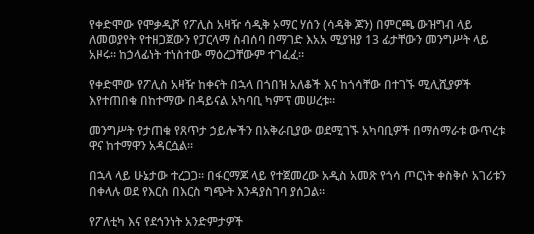የቀድሞው የሞቃዲሾ የፖሊስ አዛዥ ሳዲቅ ኦማር ሃሰን (ሳዳቅ ጆን) በምርጫ ውዝግብ ላይ ለመወያየት የተዘጋጀውን የፓርላማ ስብሰባ በማገድ እአአ ሚያዝያ 13 ፊታቸውን መንግሥት ላይ አዞሩ። ከኃላፊነት ተነስተው ማዕረጋቸውም ተገፈፈ።

የቀድሞው የፖሊስ አዛዥ ከቀናት በኋላ በጎበዝ አለቆች እና ከጎሳቸው በተገኙ ሚሊሺያዎች እየተጠበቁ በከተማው በዳይናል አካባቢ ካምፕ መሠረቱ።

መንግሥት የታጠቁ የጸጥታ ኃይሎችን በአቅራቢያው ወደሚገኙ አካባቢዎች በማሰማራቱ ውጥረቱ ዋና ከተማዋን አዳርሷል።

በኋላ ላይ ሁኔታው ተረጋጋ። በፋርማጆ ላይ የተጀመረው አዲስ አመጽ የጎሳ ጦርነት ቀስቅሶ አገሪቱን በቀላሉ ወደ የእርስ በእርስ ግጭት እንዳያስገባ ያሰጋል።

የፖለቲካ እና የደኅንነት አንድምታዎች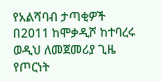የአልሻባብ ታጣቂዎች በ2011 ከሞቃዲሾ ከተባረሩ ወዲህ ለመጀመሪያ ጊዜ የጦርነት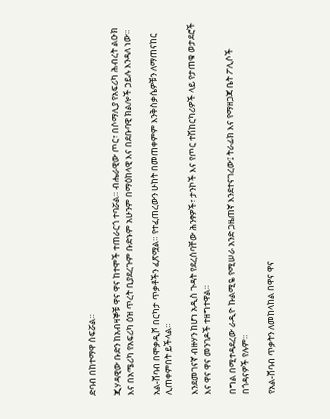ድባብ በከተማዋ ሰፍሯል።

ጂሃዳዊው ቡድን ከአብዛኞቹ ዋና ዋና ከተሞች ተጠራርጎ ተባሯል። ብሔራዊው ጦር፣ በሶማሊያ የአፍሪካ ሕብረት ልዑክ እና በአሜሪካ የአፍሪካ ዕዝ ጥረት ቢያደረጉም ቡድኑም አሁንም በማዕከላዊ እና በደቡባዊ ክልሎች ኃይሉ እንዳለ ነው።

አል-ሸባብ በሞቃዲሾ በርካታ ጥቃቶችን ፈጽሟል። የተፈጠረውን ሁከት በመጠቀምም እንቅስቃሴዎቹን ለማጠናከር ሊጠቀምበት ይችላል።

እንደመገናኛ ብዙሃን ከሆነ አዲስ ጉዳት የደረሰባቸው ሕንፃዎች፣ ታንኮች እና የጦር ተሽከርካሪዎች ላይ የታጠቁ ወታደሮች እና ዋና ዋና መንገዶች ተዘግተዋል።

በግል በሚተዳደረው ራዲዮ ኩልሚዬ የሚሠራ አንድ ጋዜጠኛ እንደተናገረው፤ ትራፊክ እና የማዘጋጃ ቤት ፖሊሶች በጎዳናዎች የሉም።

የአል-ሸባብ ጥቃትን ለመከላከል በዋና ዋና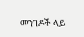መንገዶች ላይ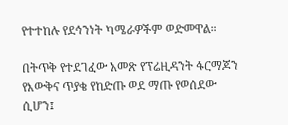የተተከሉ የደኅንነት ካሜራዎችም ወድመዋል።

በትጥቅ የተደገፈው አመጽ የፕሬዚዳንት ፋርማጆን የእውቅና ጥያቄ የከድጡ ወደ ማጡ የወሰደው ሲሆን፤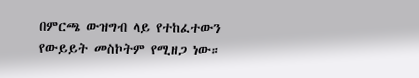በምርጫ ውዝግብ ላይ የተከፈተውን የውይይት መስኮትም የሚዘጋ ነው።